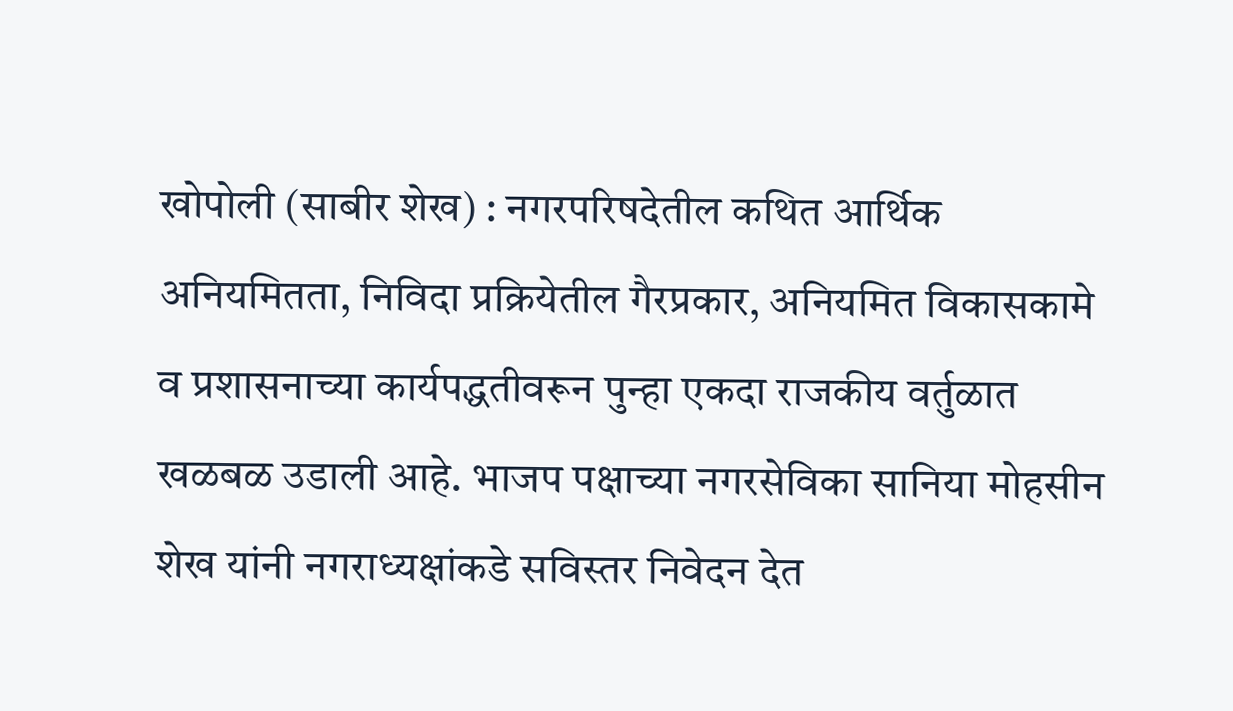खोपोली (साबीर शेख) : नगरपरिषदेतील कथित आर्थिक अनियमितता, निविदा प्रक्रियेतील गैरप्रकार, अनियमित विकासकामे व प्रशासनाच्या कार्यपद्धतीवरून पुन्हा एकदा राजकीय वर्तुळात खळबळ उडाली आहे. भाजप पक्षाच्या नगरसेविका सानिया मोहसीन शेख यांनी नगराध्यक्षांकडे सविस्तर निवेदन देत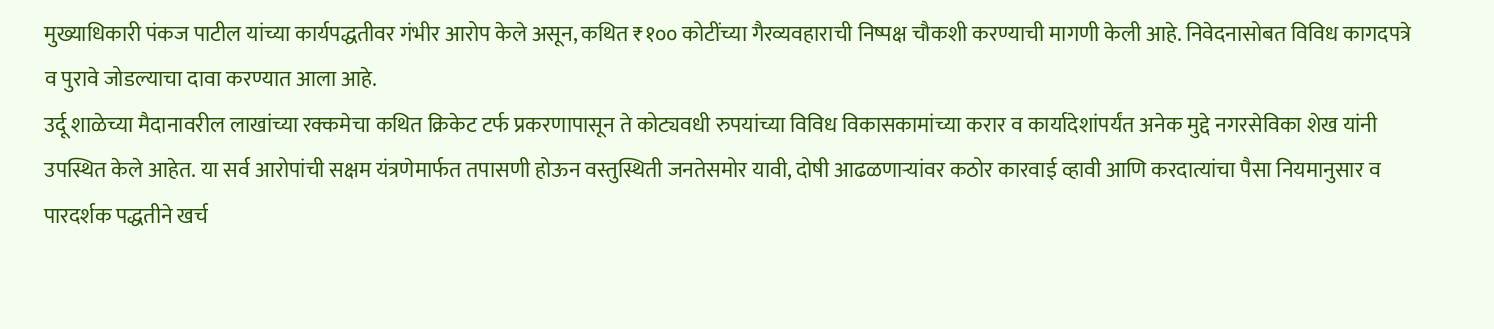मुख्याधिकारी पंकज पाटील यांच्या कार्यपद्धतीवर गंभीर आरोप केले असून, कथित ₹१०० कोटींच्या गैरव्यवहाराची निष्पक्ष चौकशी करण्याची मागणी केली आहे. निवेदनासोबत विविध कागदपत्रे व पुरावे जोडल्याचा दावा करण्यात आला आहे.
उर्दू शाळेच्या मैदानावरील लाखांच्या रक्कमेचा कथित क्रिकेट टर्फ प्रकरणापासून ते कोट्यवधी रुपयांच्या विविध विकासकामांच्या करार व कार्यादेशांपर्यंत अनेक मुद्दे नगरसेविका शेख यांनी उपस्थित केले आहेत. या सर्व आरोपांची सक्षम यंत्रणेमार्फत तपासणी होऊन वस्तुस्थिती जनतेसमोर यावी, दोषी आढळणाऱ्यांवर कठोर कारवाई व्हावी आणि करदात्यांचा पैसा नियमानुसार व पारदर्शक पद्धतीने खर्च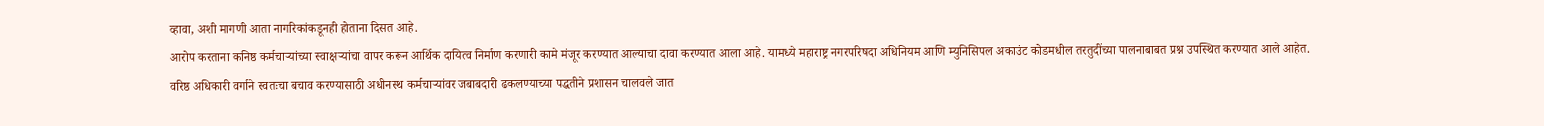व्हावा, अशी मागणी आता नागरिकांकडूनही होताना दिसत आहे.
आरोप करताना कनिष्ठ कर्मचाऱ्यांच्या स्वाक्षऱ्यांचा वापर करून आर्थिक दायित्व निर्माण करणारी कामे मंजूर करण्यात आल्याचा दावा करण्यात आला आहे. यामध्ये महाराष्ट्र नगरपरिषदा अधिनियम आणि म्युनिसिपल अकाउंट कोडमधील तरतुदींच्या पालनाबाबत प्रश्न उपस्थित करण्यात आले आहेत.
वरिष्ठ अधिकारी वर्गाने स्वतःचा बचाव करण्यासाठी अधीनस्थ कर्मचाऱ्यांवर जबाबदारी ढकलण्याच्या पद्धतीने प्रशासन चालवले जात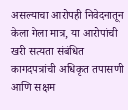असल्याचा आरोपही निवेदनातून केला गेला मात्र, या आरोपांची खरी सत्यता संबंधित कागदपत्रांची अधिकृत तपासणी आणि सक्षम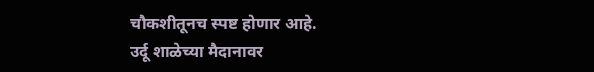चौकशीतूनच स्पष्ट होणार आहे.
उर्दू शाळेच्या मैदानावर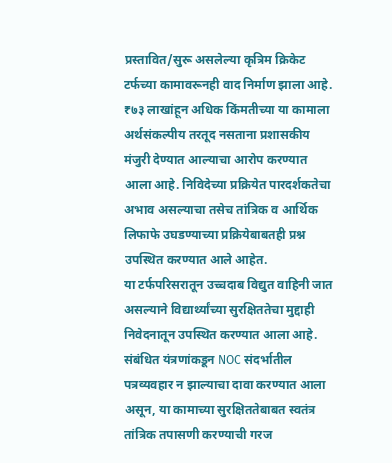प्रस्तावित/सुरू असलेल्या कृत्रिम क्रिकेट टर्फच्या कामावरूनही वाद निर्माण झाला आहे. ₹७३ लाखांहून अधिक किंमतीच्या या कामाला अर्थसंकल्पीय तरतूद नसताना प्रशासकीय मंजुरी देण्यात आल्याचा आरोप करण्यात आला आहे. निविदेच्या प्रक्रियेत पारदर्शकतेचा अभाव असल्याचा तसेच तांत्रिक व आर्थिक लिफाफे उघडण्याच्या प्रक्रियेबाबतही प्रश्न उपस्थित करण्यात आले आहेत.
या टर्फपरिसरातून उच्चदाब विद्युत वाहिनी जात असल्याने विद्यार्थ्यांच्या सुरक्षिततेचा मुद्दाही निवेदनातून उपस्थित करण्यात आला आहे. संबंधित यंत्रणांकडून NOC संदर्भातील पत्रव्यवहार न झाल्याचा दावा करण्यात आला असून, या कामाच्या सुरक्षिततेबाबत स्वतंत्र तांत्रिक तपासणी करण्याची गरज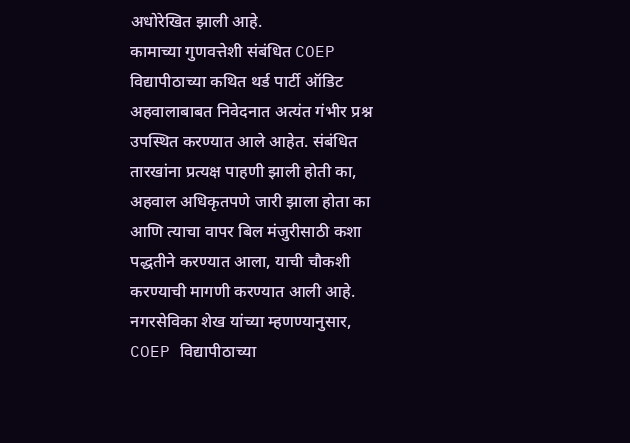अधोरेखित झाली आहे.
कामाच्या गुणवत्तेशी संबंधित COEP विद्यापीठाच्या कथित थर्ड पार्टी ऑडिट अहवालाबाबत निवेदनात अत्यंत गंभीर प्रश्न उपस्थित करण्यात आले आहेत. संबंधित तारखांना प्रत्यक्ष पाहणी झाली होती का, अहवाल अधिकृतपणे जारी झाला होता का आणि त्याचा वापर बिल मंजुरीसाठी कशा पद्धतीने करण्यात आला, याची चौकशी करण्याची मागणी करण्यात आली आहे.
नगरसेविका शेख यांच्या म्हणण्यानुसार, COEP विद्यापीठाच्या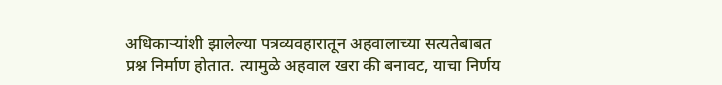अधिकाऱ्यांशी झालेल्या पत्रव्यवहारातून अहवालाच्या सत्यतेबाबत प्रश्न निर्माण होतात. त्यामुळे अहवाल खरा की बनावट, याचा निर्णय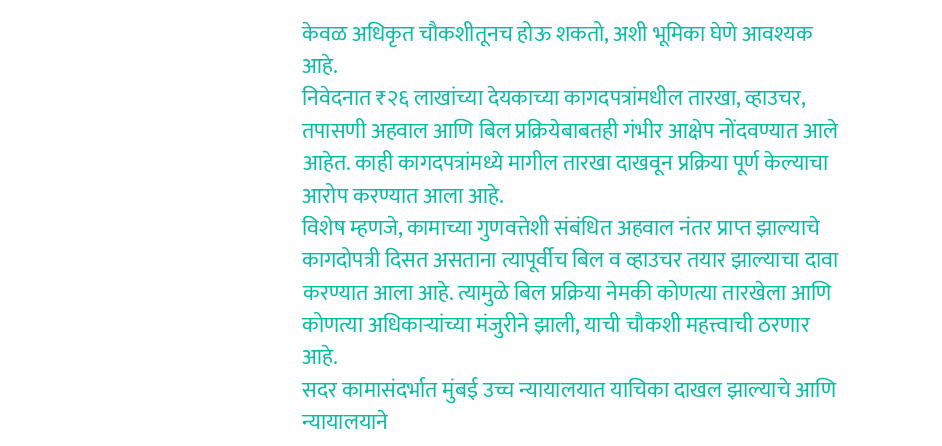केवळ अधिकृत चौकशीतूनच होऊ शकतो, अशी भूमिका घेणे आवश्यक आहे.
निवेदनात ₹२६ लाखांच्या देयकाच्या कागदपत्रांमधील तारखा, व्हाउचर, तपासणी अहवाल आणि बिल प्रक्रियेबाबतही गंभीर आक्षेप नोंदवण्यात आले आहेत. काही कागदपत्रांमध्ये मागील तारखा दाखवून प्रक्रिया पूर्ण केल्याचा आरोप करण्यात आला आहे.
विशेष म्हणजे, कामाच्या गुणवत्तेशी संबंधित अहवाल नंतर प्राप्त झाल्याचे कागदोपत्री दिसत असताना त्यापूर्वीच बिल व व्हाउचर तयार झाल्याचा दावा करण्यात आला आहे. त्यामुळे बिल प्रक्रिया नेमकी कोणत्या तारखेला आणि कोणत्या अधिकाऱ्यांच्या मंजुरीने झाली, याची चौकशी महत्त्वाची ठरणार आहे.
सदर कामासंदर्भात मुंबई उच्च न्यायालयात याचिका दाखल झाल्याचे आणि न्यायालयाने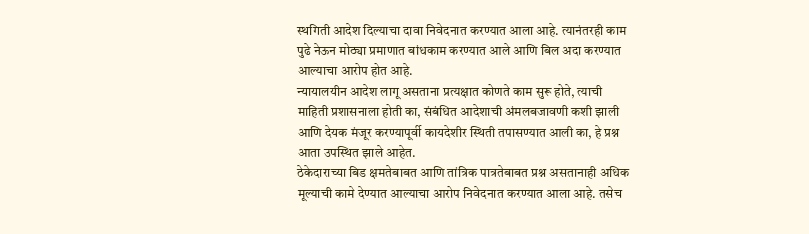स्थगिती आदेश दिल्याचा दावा निवेदनात करण्यात आला आहे. त्यानंतरही काम पुढे नेऊन मोठ्या प्रमाणात बांधकाम करण्यात आले आणि बिल अदा करण्यात आल्याचा आरोप होत आहे.
न्यायालयीन आदेश लागू असताना प्रत्यक्षात कोणते काम सुरू होते, त्याची माहिती प्रशासनाला होती का, संबंधित आदेशाची अंमलबजावणी कशी झाली आणि देयक मंजूर करण्यापूर्वी कायदेशीर स्थिती तपासण्यात आली का, हे प्रश्न आता उपस्थित झाले आहेत.
ठेकेदाराच्या बिड क्षमतेबाबत आणि तांत्रिक पात्रतेबाबत प्रश्न असतानाही अधिक मूल्याची कामे देण्यात आल्याचा आरोप निवेदनात करण्यात आला आहे. तसेच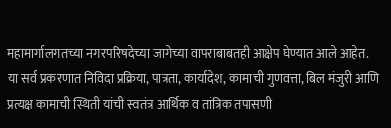महामार्गालगतच्या नगरपरिषदेच्या जागेच्या वापराबाबतही आक्षेप घेण्यात आले आहेत.
या सर्व प्रकरणात निविदा प्रक्रिया, पात्रता, कार्यादेश, कामाची गुणवत्ता, बिल मंजुरी आणि प्रत्यक्ष कामाची स्थिती यांची स्वतंत्र आर्थिक व तांत्रिक तपासणी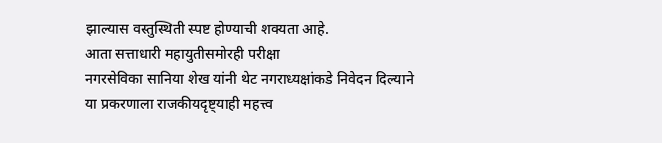झाल्यास वस्तुस्थिती स्पष्ट होण्याची शक्यता आहे.
आता सत्ताधारी महायुतीसमोरही परीक्षा
नगरसेविका सानिया शेख यांनी थेट नगराध्यक्षांकडे निवेदन दिल्याने या प्रकरणाला राजकीयदृष्ट्याही महत्त्व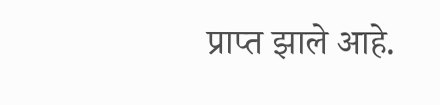प्राप्त झाले आहे.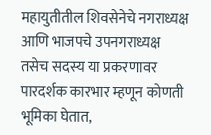महायुतीतील शिवसेनेचे नगराध्यक्ष आणि भाजपचे उपनगराध्यक्ष तसेच सदस्य या प्रकरणावर पारदर्शक कारभार म्हणून कोणती भूमिका घेतात,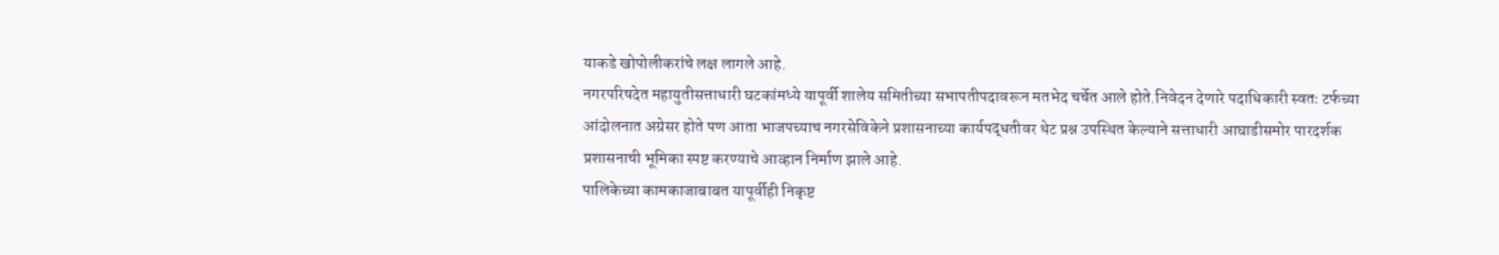याकडे खोपोलीकरांचे लक्ष लागले आहे.
नगरपरिषदेत महायुतीसत्ताधारी घटकांमध्ये यापूर्वी शालेय समितीच्या सभापतीपदावरून मतभेद चर्चेत आले होते.निवेदन देणारे पदाधिकारी स्वतः टर्फच्या आंदोलनात अग्रेसर होते पण आता भाजपच्याच नगरसेविकेने प्रशासनाच्या कार्यपद्धतीवर थेट प्रश्न उपस्थित केल्याने सत्ताधारी आघाडीसमोर पारदर्शक प्रशासनाची भूमिका स्पष्ट करण्याचे आव्हान निर्माण झाले आहे.
पालिकेच्या कामकाजाबाबत यापूर्वीही निकृष्ट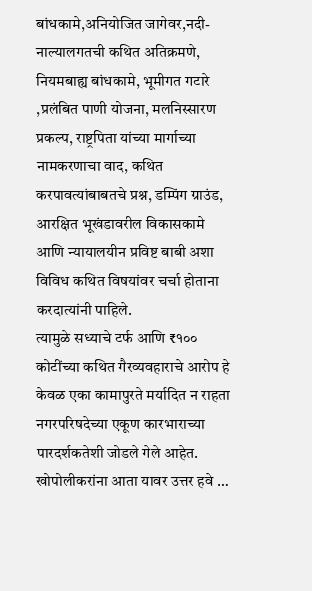बांधकामे,अनियोजित जागेवर,नदी-नाल्यालगतची कथित अतिक्रमणे, नियमबाह्य बांधकामे, भूमीगत गटारे ,प्रलंबित पाणी योजना, मलनिस्सारण प्रकल्प, राष्ट्रपिता यांच्या मार्गाच्या नामकरणाचा वाद, कथित करपावत्यांबाबतचे प्रश्न, डम्पिंग ग्राउंड, आरक्षित भूखंडावरील विकासकामे आणि न्यायालयीन प्रविष्ट बाबी अशा विविध कथित विषयांवर चर्चा होताना करदात्यांनी पाहिले.
त्यामुळे सध्याचे टर्फ आणि ₹१०० कोटींच्या कथित गैरव्यवहाराचे आरोप हे केवळ एका कामापुरते मर्यादित न राहता नगरपरिषदेच्या एकूण कारभाराच्या पारदर्शकतेशी जोडले गेले आहेत.
खोपोलीकरांना आता यावर उत्तर हवे …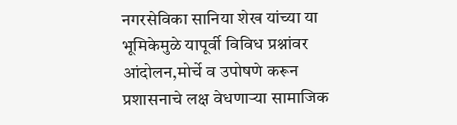नगरसेविका सानिया शेख यांच्या या भूमिकेमुळे यापूर्वी विविध प्रश्नांवर आंदोलन,मोर्चे व उपोषणे करून प्रशासनाचे लक्ष वेधणाऱ्या सामाजिक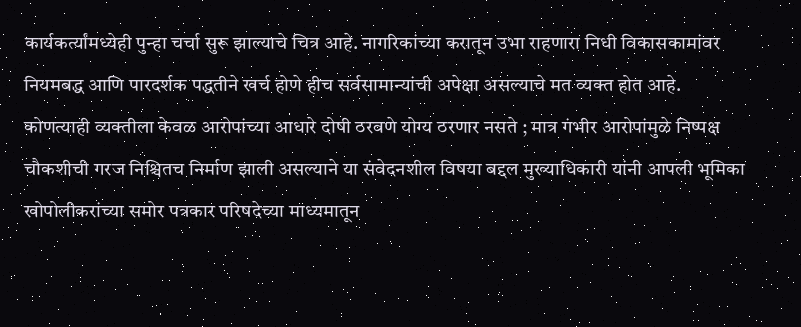कार्यकर्त्यांमध्येही पुन्हा चर्चा सुरू झाल्याचे चित्र आहे. नागरिकांच्या करातून उभा राहणारा निधी विकासकामांवर नियमबद्ध आणि पारदर्शक पद्धतीने खर्च होणे हीच सर्वसामान्यांची अपेक्षा असल्याचे मत व्यक्त होत आहे.
कोणत्याही व्यक्तीला केवळ आरोपांच्या आधारे दोषी ठरवणे योग्य ठरणार नसते ; मात्र गंभीर आरोपांमुळे निष्पक्ष चौकशीची गरज निश्चितच निर्माण झाली असल्याने या संवेदनशील विषया बद्दल मुख्याधिकारी यांनी आपली भूमिका खोपोलीकरांच्या समोर पत्रकार परिषदेच्या माध्यमातून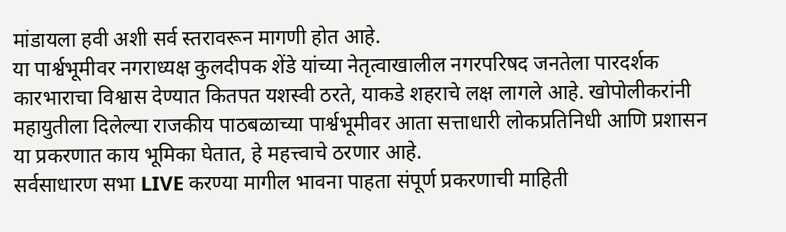मांडायला हवी अशी सर्व स्तरावरून मागणी होत आहे.
या पार्श्वभूमीवर नगराध्यक्ष कुलदीपक शेंडे यांच्या नेतृत्वाखालील नगरपरिषद जनतेला पारदर्शक कारभाराचा विश्वास देण्यात कितपत यशस्वी ठरते, याकडे शहराचे लक्ष लागले आहे. खोपोलीकरांनी महायुतीला दिलेल्या राजकीय पाठबळाच्या पार्श्वभूमीवर आता सत्ताधारी लोकप्रतिनिधी आणि प्रशासन या प्रकरणात काय भूमिका घेतात, हे महत्त्वाचे ठरणार आहे.
सर्वसाधारण सभा LIVE करण्या मागील भावना पाहता संपूर्ण प्रकरणाची माहिती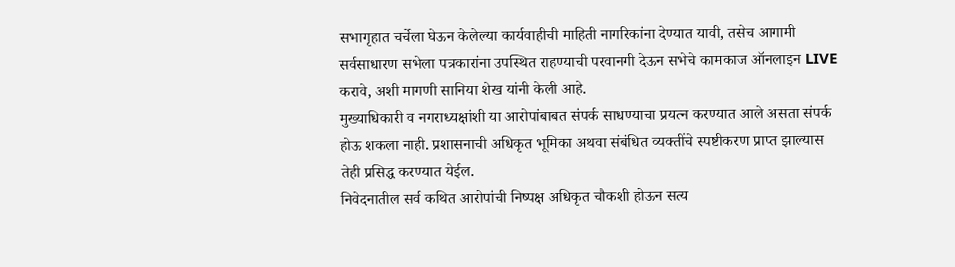सभागृहात चर्चेला घेऊन केलेल्या कार्यवाहीची माहिती नागरिकांना देण्यात यावी, तसेच आगामी सर्वसाधारण सभेला पत्रकारांना उपस्थित राहण्याची परवानगी देऊन सभेचे कामकाज ऑनलाइन LIVE करावे, अशी मागणी सानिया शेख यांनी केली आहे.
मुख्याधिकारी व नगराध्यक्षांशी या आरोपांबाबत संपर्क साधण्याचा प्रयत्न करण्यात आले असता संपर्क होऊ शकला नाही. प्रशासनाची अधिकृत भूमिका अथवा संबंधित व्यक्तींचे स्पष्टीकरण प्राप्त झाल्यास तेही प्रसिद्ध करण्यात येईल.
निवेदनातील सर्व कथित आरोपांची निष्पक्ष अधिकृत चौकशी होऊन सत्य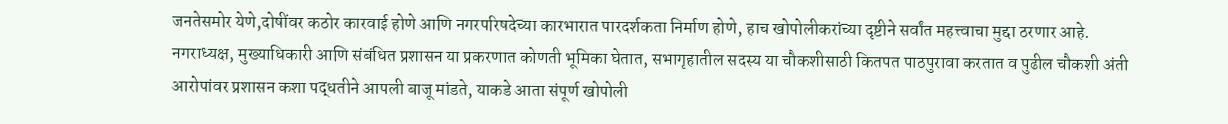जनतेसमोर येणे,दोषींवर कठोर कारवाई होणे आणि नगरपरिषदेच्या कारभारात पारदर्शकता निर्माण होणे, हाच खोपोलीकरांच्या दृष्टीने सर्वांत महत्त्वाचा मुद्दा ठरणार आहे.
नगराध्यक्ष, मुख्याधिकारी आणि संबंधित प्रशासन या प्रकरणात कोणती भूमिका घेतात, सभागृहातील सदस्य या चौकशीसाठी कितपत पाठपुरावा करतात व पुढील चौकशी अंती आरोपांवर प्रशासन कशा पद्धतीने आपली बाजू मांडते, याकडे आता संपूर्ण खोपोली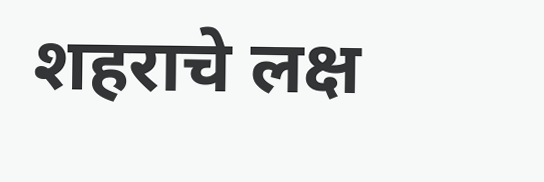शहराचे लक्ष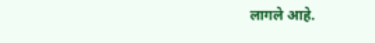लागले आहे.